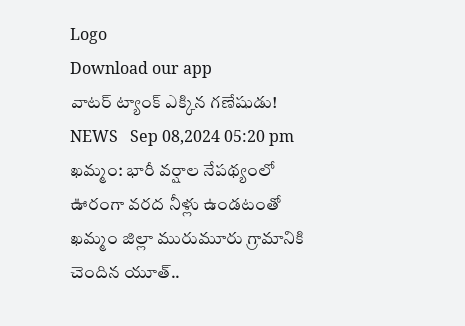Logo
Download our app
వాటర్ ట్యాంక్ ఎక్కిన గ‌ణేషుడు!
NEWS   Sep 08,2024 05:20 pm
ఖ‌మ్మం: భారీ వ‌ర్షాల నేప‌థ్యంలో ఊరంగా వ‌ర‌ద నీళ్లు ఉండ‌టంతో ఖమ్మం జిల్లా మురుమూరు గ్రామానికి చెందిన యూత్..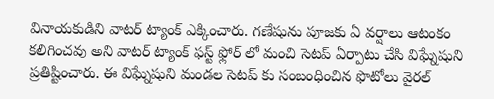వినాయ‌కుడిని వాటర్ ట్యాంక్ ఎక్కించారు. గణేషును పూజకు ఏ వర్షాలు ఆటంకం కలిగించవు అని వాటర్ ట్యాంక్ ఫస్ట్ ఫ్లోర్ లో మంచి సెటప్ ఏర్పాటు చేసి విఘ్నేషుని ప్రతిష్టించారు. ఈ విఘ్నేషుని మండల సెటప్ కు సంబంధించిన ఫొటోలు వైరల్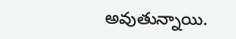అవుతున్నాయి.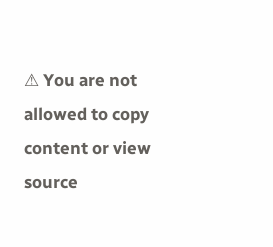⚠ You are not allowed to copy content or view source